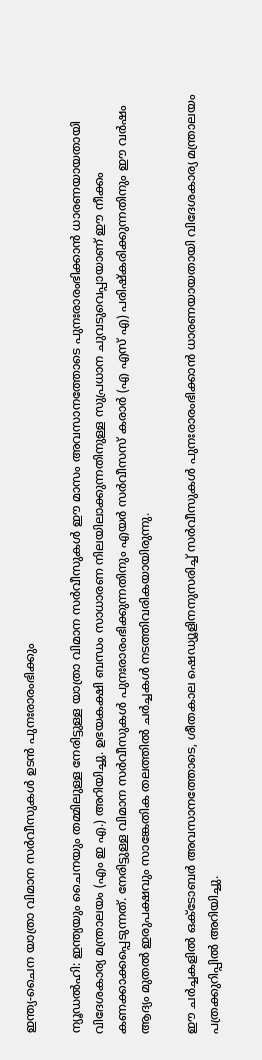ഇന്ത്യ-ചൈന യാത്രാ വിമാന സര്‍വീസുകള്‍ ഉടന്‍ പുനഃരാരംഭിക്കും

ന്യൂഡല്‍ഹി: ഇന്ത്യയും ചൈനയും തമ്മിലുള്ള നേരിട്ടുള്ള യാത്രാ വിമാന സര്‍വീസുകള്‍ ഈ മാസം അവസാനത്തോടെ പുനഃരാരംഭിക്കാന്‍ ധാരണയായതായി വിദേശകാര്യ മന്ത്രാലയം (എം ഇ എ.) അറിയിച്ചു. ഉഭയകക്ഷി ബന്ധം സാധാരണ നിലയിലാക്കുന്നതിനുള്ള സുപ്രധാന ചുവടുവെപ്പായാണ് ഈ നീക്കം കണക്കാക്കപ്പെടുന്നത്. നേരിട്ടുള്ള വിമാന സര്‍വീസുകള്‍ പുനഃരാരംഭിക്കുന്നതിനും എയര്‍ സര്‍വീസസ് കരാര്‍ (എ എസ് എ) പരിഷ്‌കരിക്കുന്നതിനും ഈ വര്‍ഷം ആദ്യം മുതല്‍ ഇരുപക്ഷവും സാങ്കേതിക തലത്തില്‍ ചര്‍ച്ചകള്‍ നടത്തിവരികയായിരുന്നു.

ഈ ചര്‍ച്ചകളില്‍ ഒക്ടോബര്‍ അവസാനത്തോടെ, ശീതകാല ഷെഡ്യൂളിനനുസരിച്ച് സര്‍വീസുകള്‍ പുനഃരാരംഭിക്കാന്‍ ധാരണയായതായി വിദേശകാര്യ മന്ത്രാലയം പത്രക്കുറിപ്പില്‍ അറിയിച്ചു.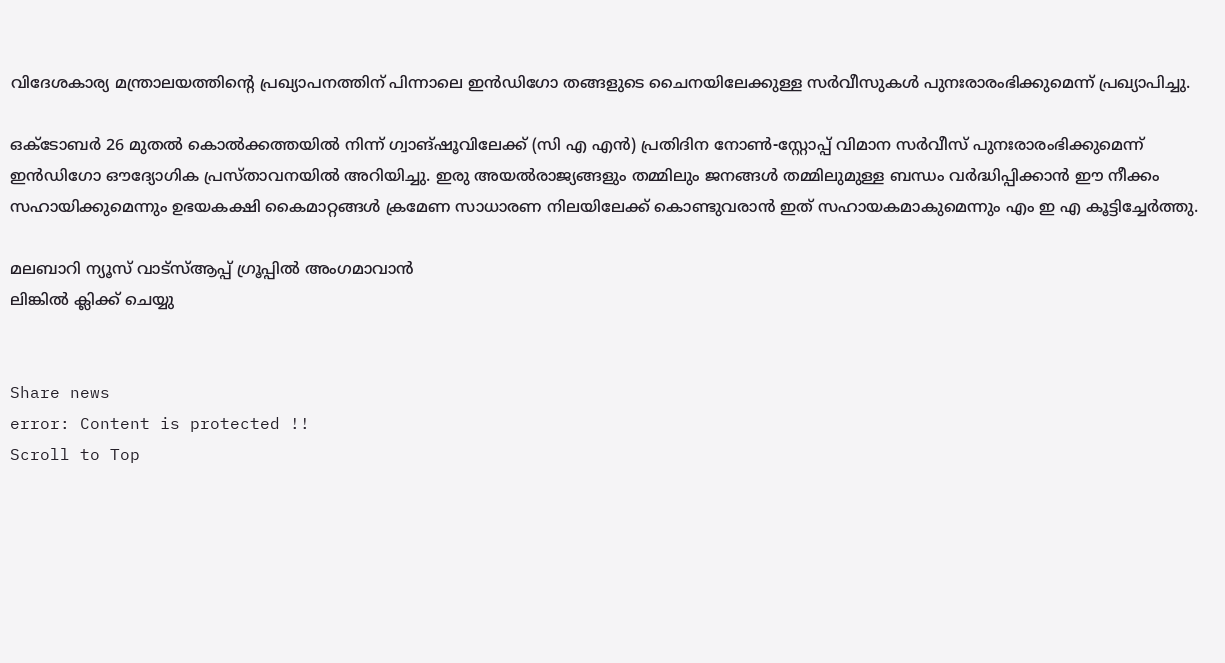വിദേശകാര്യ മന്ത്രാലയത്തിന്റെ പ്രഖ്യാപനത്തിന് പിന്നാലെ ഇന്‍ഡിഗോ തങ്ങളുടെ ചൈനയിലേക്കുള്ള സര്‍വീസുകള്‍ പുനഃരാരംഭിക്കുമെന്ന് പ്രഖ്യാപിച്ചു.

ഒക്ടോബര്‍ 26 മുതല്‍ കൊല്‍ക്കത്തയില്‍ നിന്ന് ഗ്വാങ്ഷൂവിലേക്ക് (സി എ എന്‍) പ്രതിദിന നോണ്‍-സ്റ്റോപ്പ് വിമാന സര്‍വീസ് പുനഃരാരംഭിക്കുമെന്ന് ഇന്‍ഡിഗോ ഔദ്യോഗിക പ്രസ്താവനയില്‍ അറിയിച്ചു. ഇരു അയല്‍രാജ്യങ്ങളും തമ്മിലും ജനങ്ങള്‍ തമ്മിലുമുള്ള ബന്ധം വര്‍ദ്ധിപ്പിക്കാന്‍ ഈ നീക്കം സഹായിക്കുമെന്നും ഉഭയകക്ഷി കൈമാറ്റങ്ങള്‍ ക്രമേണ സാധാരണ നിലയിലേക്ക് കൊണ്ടുവരാന്‍ ഇത് സഹായകമാകുമെന്നും എം ഇ എ കൂട്ടിച്ചേര്‍ത്തു.

മലബാറി ന്യൂസ് വാട്‌സ്ആപ്പ് ഗ്രൂപ്പില്‍ അംഗമാവാന്‍
ലിങ്കില്‍ ക്ലിക്ക് ചെയ്യു


Share news
error: Content is protected !!
Scroll to Top